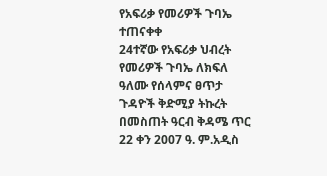የአፍሪቃ የመሪዎች ጉባኤ ተጠናቀቀ
24ተኛው የአፍሪቃ ህብረት የመሪዎች ጉባኤ ለክፍለ ዓለሙ የሰላምና ፀጥታ ጉዳዮች ቅድሚያ ትኩረት በመስጠት ዓርብ ቅዳሜ ጥር 22 ቀን 2007 ዓ. ም.አዲስ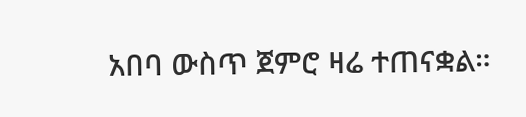አበባ ውስጥ ጀምሮ ዛሬ ተጠናቋል።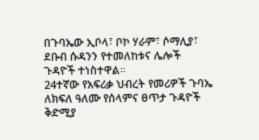በጉባኤው ኢቦላ፣ ቦኮ ሃራም፣ ሶማሊያ፣ ደቡብ ሱዳንን የተመለከቱና ሌሎች ጉዳዮች ተነስተዋል።
24ተኛው የአፍሪቃ ህብረት የመሪዎች ጉባኤ ለክፍለ ዓለሙ የሰላምና ፀጥታ ጉዳዮች ቅድሚያ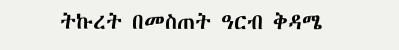ትኩረት በመስጠት ዓርብ ቅዳሜ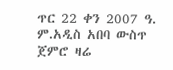ጥር 22 ቀን 2007 ዓ. ም.አዲስ አበባ ውስጥ ጀምሮ ዛሬ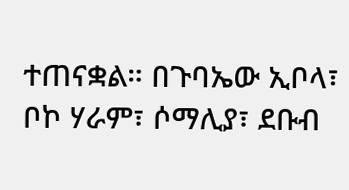ተጠናቋል። በጉባኤው ኢቦላ፣ ቦኮ ሃራም፣ ሶማሊያ፣ ደቡብ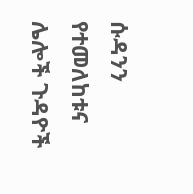ሱዳንን የተመለከቱና ሌሎች ጉዳዮች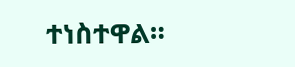ተነስተዋል።